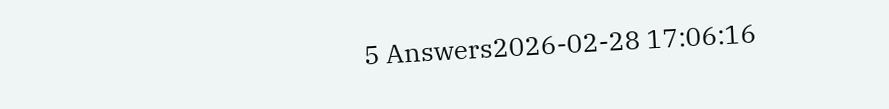5 Answers2026-02-28 17:06:16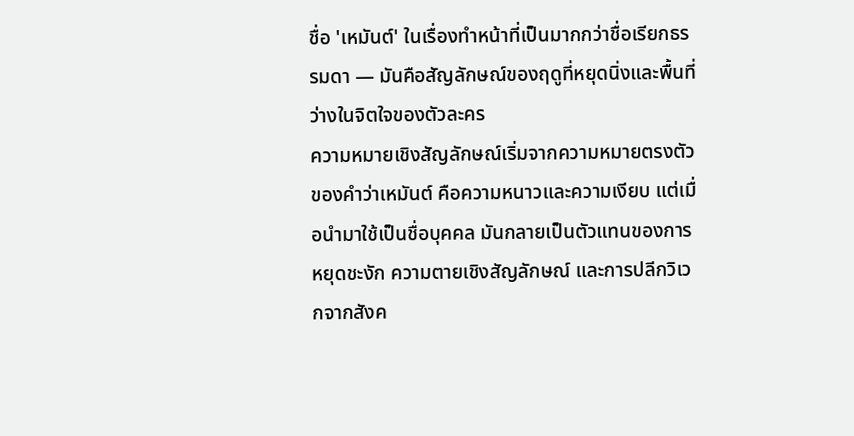ชื่อ 'เหมันต์' ในเรื่องทำหน้าที่เป็นมากกว่าชื่อเรียกธรรมดา — มันคือสัญลักษณ์ของฤดูที่หยุดนิ่งและพื้นที่ว่างในจิตใจของตัวละคร
ความหมายเชิงสัญลักษณ์เริ่มจากความหมายตรงตัวของคำว่าเหมันต์ คือความหนาวและความเงียบ แต่เมื่อนำมาใช้เป็นชื่อบุคคล มันกลายเป็นตัวแทนของการหยุดชะงัก ความตายเชิงสัญลักษณ์ และการปลีกวิเวกจากสังค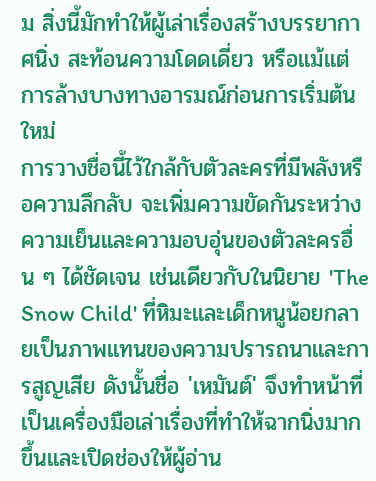ม สิ่งนี้มักทำให้ผู้เล่าเรื่องสร้างบรรยากาศนิ่ง สะท้อนความโดดเดี่ยว หรือแม้แต่การล้างบางทางอารมณ์ก่อนการเริ่มต้นใหม่
การวางชื่อนี้ไว้ใกล้กับตัวละครที่มีพลังหรือความลึกลับ จะเพิ่มความขัดกันระหว่างความเย็นและความอบอุ่นของตัวละครอื่น ๆ ได้ชัดเจน เช่นเดียวกับในนิยาย 'The Snow Child' ที่หิมะและเด็กหนูน้อยกลายเป็นภาพแทนของความปรารถนาและการสูญเสีย ดังนั้นชื่อ 'เหมันต์' จึงทำหน้าที่เป็นเครื่องมือเล่าเรื่องที่ทำให้ฉากนิ่งมากขึ้นและเปิดช่องให้ผู้อ่าน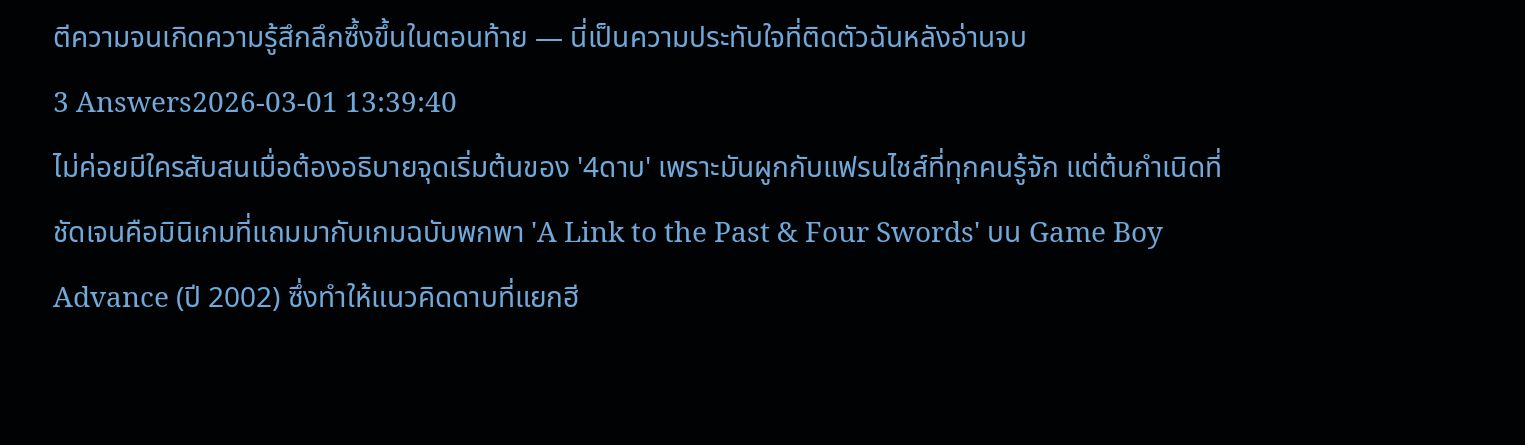ตีความจนเกิดความรู้สึกลึกซึ้งขึ้นในตอนท้าย — นี่เป็นความประทับใจที่ติดตัวฉันหลังอ่านจบ
3 Answers2026-03-01 13:39:40
ไม่ค่อยมีใครสับสนเมื่อต้องอธิบายจุดเริ่มต้นของ '4ดาบ' เพราะมันผูกกับแฟรนไชส์ที่ทุกคนรู้จัก แต่ต้นกำเนิดที่ชัดเจนคือมินิเกมที่แถมมากับเกมฉบับพกพา 'A Link to the Past & Four Swords' บน Game Boy Advance (ปี 2002) ซึ่งทำให้แนวคิดดาบที่แยกฮี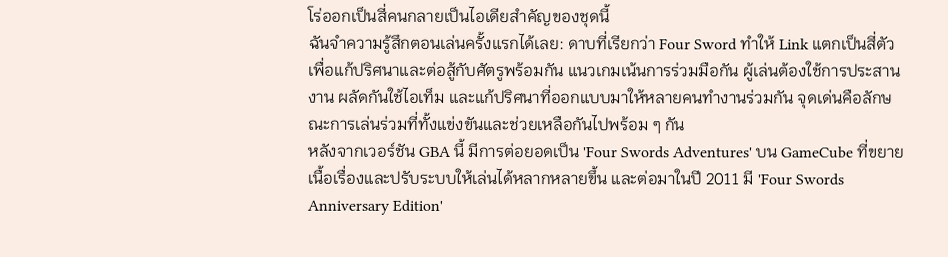โร่ออกเป็นสี่คนกลายเป็นไอเดียสำคัญของชุดนี้
ฉันจำความรู้สึกตอนเล่นครั้งแรกได้เลย: ดาบที่เรียกว่า Four Sword ทำให้ Link แตกเป็นสี่ตัว เพื่อแก้ปริศนาและต่อสู้กับศัตรูพร้อมกัน แนวเกมเน้นการร่วมมือกัน ผู้เล่นต้องใช้การประสานงาน ผลัดกันใช้ไอเท็ม และแก้ปริศนาที่ออกแบบมาให้หลายคนทำงานร่วมกัน จุดเด่นคือลักษณะการเล่นร่วมที่ทั้งแข่งขันและช่วยเหลือกันไปพร้อม ๆ กัน
หลังจากเวอร์ชัน GBA นี้ มีการต่อยอดเป็น 'Four Swords Adventures' บน GameCube ที่ขยายเนื้อเรื่องและปรับระบบให้เล่นได้หลากหลายขึ้น และต่อมาในปี 2011 มี 'Four Swords Anniversary Edition'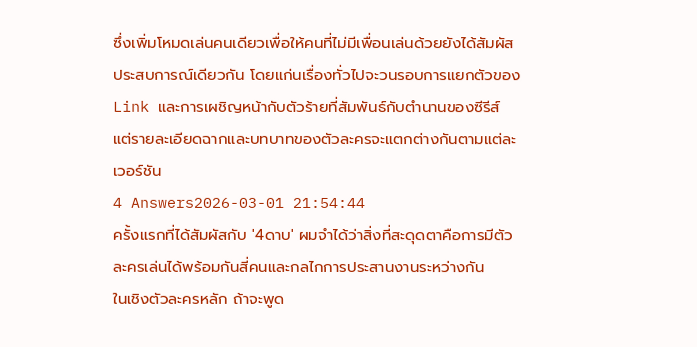ซึ่งเพิ่มโหมดเล่นคนเดียวเพื่อให้คนที่ไม่มีเพื่อนเล่นด้วยยังได้สัมผัสประสบการณ์เดียวกัน โดยแก่นเรื่องทั่วไปจะวนรอบการแยกตัวของ Link และการเผชิญหน้ากับตัวร้ายที่สัมพันธ์กับตำนานของซีรีส์ แต่รายละเอียดฉากและบทบาทของตัวละครจะแตกต่างกันตามแต่ละเวอร์ชัน
4 Answers2026-03-01 21:54:44
ครั้งแรกที่ได้สัมผัสกับ '4ดาบ' ผมจำได้ว่าสิ่งที่สะดุดตาคือการมีตัวละครเล่นได้พร้อมกันสี่คนและกลไกการประสานงานระหว่างกัน
ในเชิงตัวละครหลัก ถ้าจะพูด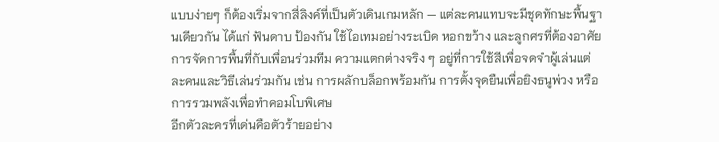แบบง่ายๆ ก็ต้องเริ่มจากสี่ลิงค์ที่เป็นตัวเดินเกมหลัก — แต่ละคนแทบจะมีชุดทักษะพื้นฐานเดียวกัน ได้แก่ ฟันดาบ ป้องกัน ใช้ไอเทมอย่างระเบิด หอกขว้าง และลูกศรที่ต้องอาศัยการจัดการพื้นที่กับเพื่อนร่วมทีม ความแตกต่างจริง ๆ อยู่ที่การใช้สีเพื่อจดจำผู้เล่นแต่ละคนและวิธีเล่นร่วมกัน เช่น การผลักบล็อกพร้อมกัน การตั้งจุดยืนเพื่อยิงธนูพ่วง หรือการรวมพลังเพื่อทำคอมโบพิเศษ
อีกตัวละครที่เด่นคือตัวร้ายอย่าง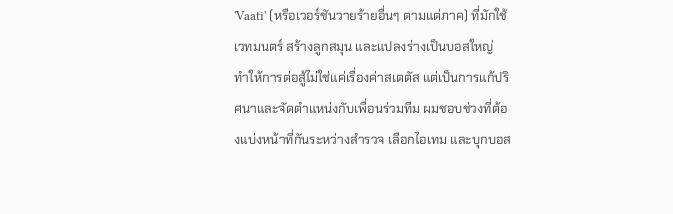'Vaati' (หรือเวอร์ชันวายร้ายอื่นๆ ตามแต่ภาค) ที่มักใช้เวทมนตร์ สร้างลูกสมุน และแปลงร่างเป็นบอสใหญ่ ทำให้การต่อสู้ไม่ใช่แค่เรื่องค่าสเตตัส แต่เป็นการแก้ปริศนาและจัดตำแหน่งกับเพื่อนร่วมทีม ผมชอบช่วงที่ต้องแบ่งหน้าที่กันระหว่างสำรวจ เลือกไอเทม และบุกบอส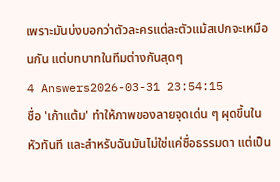เพราะมันบ่งบอกว่าตัวละครแต่ละตัวแม้สเปกจะเหมือนกัน แต่บทบาทในทีมต่างกันสุดๆ
4 Answers2026-03-31 23:54:15
ชื่อ 'เก้าแต้ม' ทำให้ภาพของลายจุดเด่น ๆ ผุดขึ้นในหัวทันที และสำหรับฉันมันไม่ใช่แค่ชื่อธรรมดา แต่เป็น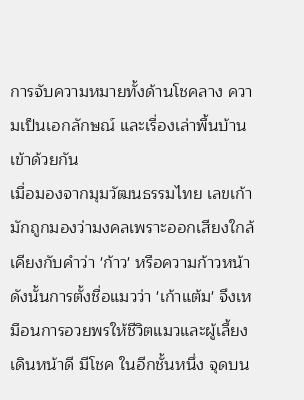การจับความหมายทั้งด้านโชคลาง ความเป็นเอกลักษณ์ และเรื่องเล่าพื้นบ้านเข้าด้วยกัน
เมื่อมองจากมุมวัฒนธรรมไทย เลขเก้ามักถูกมองว่ามงคลเพราะออกเสียงใกล้เคียงกับคำว่า 'ก้าว' หรือความก้าวหน้า ดังนั้นการตั้งชื่อแมวว่า 'เก้าแต้ม' จึงเหมือนการอวยพรให้ชีวิตแมวและผู้เลี้ยงเดินหน้าดี มีโชค ในอีกชั้นหนึ่ง จุดบน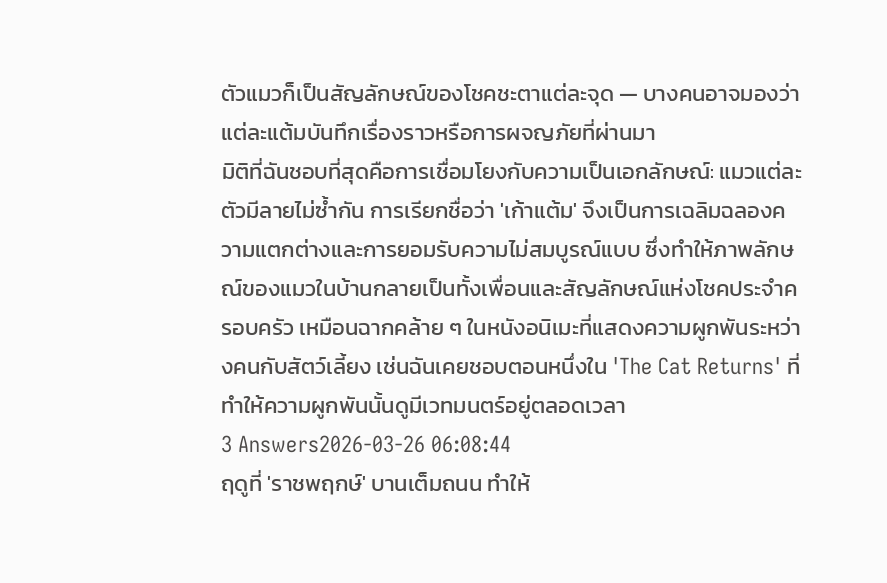ตัวแมวก็เป็นสัญลักษณ์ของโชคชะตาแต่ละจุด — บางคนอาจมองว่าแต่ละแต้มบันทึกเรื่องราวหรือการผจญภัยที่ผ่านมา
มิติที่ฉันชอบที่สุดคือการเชื่อมโยงกับความเป็นเอกลักษณ์: แมวแต่ละตัวมีลายไม่ซ้ำกัน การเรียกชื่อว่า 'เก้าแต้ม' จึงเป็นการเฉลิมฉลองความแตกต่างและการยอมรับความไม่สมบูรณ์แบบ ซึ่งทำให้ภาพลักษณ์ของแมวในบ้านกลายเป็นทั้งเพื่อนและสัญลักษณ์แห่งโชคประจำครอบครัว เหมือนฉากคล้าย ๆ ในหนังอนิเมะที่แสดงความผูกพันระหว่างคนกับสัตว์เลี้ยง เช่นฉันเคยชอบตอนหนึ่งใน 'The Cat Returns' ที่ทำให้ความผูกพันนั้นดูมีเวทมนตร์อยู่ตลอดเวลา
3 Answers2026-03-26 06:08:44
ฤดูที่ 'ราชพฤกษ์' บานเต็มถนน ทำให้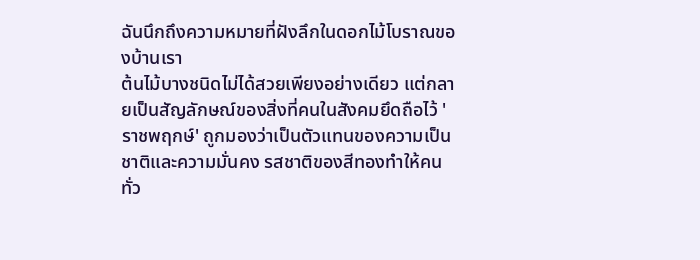ฉันนึกถึงความหมายที่ฝังลึกในดอกไม้โบราณของบ้านเรา
ต้นไม้บางชนิดไม่ได้สวยเพียงอย่างเดียว แต่กลายเป็นสัญลักษณ์ของสิ่งที่คนในสังคมยึดถือไว้ 'ราชพฤกษ์' ถูกมองว่าเป็นตัวแทนของความเป็นชาติและความมั่นคง รสชาติของสีทองทำให้คนทั่ว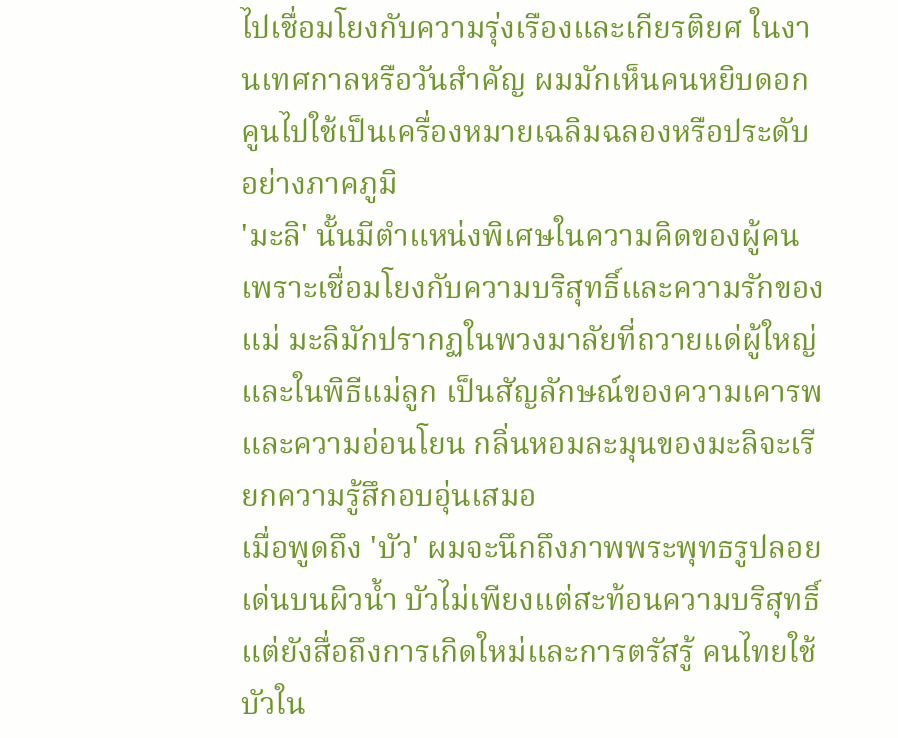ไปเชื่อมโยงกับความรุ่งเรืองและเกียรติยศ ในงานเทศกาลหรือวันสำคัญ ผมมักเห็นคนหยิบดอกคูนไปใช้เป็นเครื่องหมายเฉลิมฉลองหรือประดับอย่างภาคภูมิ
'มะลิ' นั้นมีตำแหน่งพิเศษในความคิดของผู้คน เพราะเชื่อมโยงกับความบริสุทธิ์และความรักของแม่ มะลิมักปรากฏในพวงมาลัยที่ถวายแด่ผู้ใหญ่และในพิธีแม่ลูก เป็นสัญลักษณ์ของความเคารพและความอ่อนโยน กลิ่นหอมละมุนของมะลิจะเรียกความรู้สึกอบอุ่นเสมอ
เมื่อพูดถึง 'บัว' ผมจะนึกถึงภาพพระพุทธรูปลอยเด่นบนผิวน้ำ บัวไม่เพียงแต่สะท้อนความบริสุทธิ์ แต่ยังสื่อถึงการเกิดใหม่และการตรัสรู้ คนไทยใช้บัวใน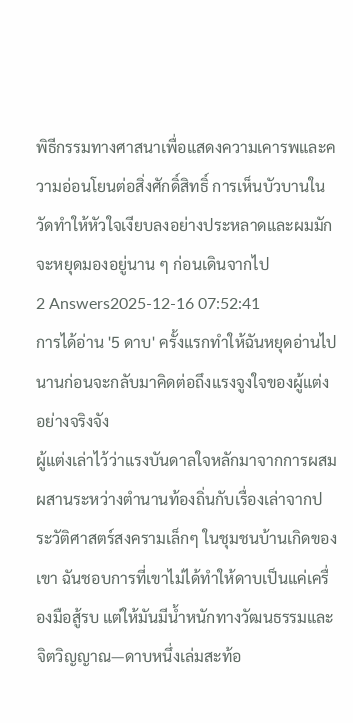พิธีกรรมทางศาสนาเพื่อแสดงความเคารพและความอ่อนโยนต่อสิ่งศักดิ์สิทธิ์ การเห็นบัวบานในวัดทำให้หัวใจเงียบลงอย่างประหลาดและผมมักจะหยุดมองอยู่นาน ๆ ก่อนเดินจากไป
2 Answers2025-12-16 07:52:41
การได้อ่าน '5 ดาบ' ครั้งแรกทำให้ฉันหยุดอ่านไปนานก่อนจะกลับมาคิดต่อถึงแรงจูงใจของผู้แต่งอย่างจริงจัง
ผู้แต่งเล่าไว้ว่าแรงบันดาลใจหลักมาจากการผสมผสานระหว่างตำนานท้องถิ่นกับเรื่องเล่าจากประวัติศาสตร์สงครามเล็กๆ ในชุมชนบ้านเกิดของเขา ฉันชอบการที่เขาไม่ได้ทำให้ดาบเป็นแค่เครื่องมือสู้รบ แต่ให้มันมีน้ำหนักทางวัฒนธรรมและจิตวิญญาณ—ดาบหนึ่งเล่มสะท้อ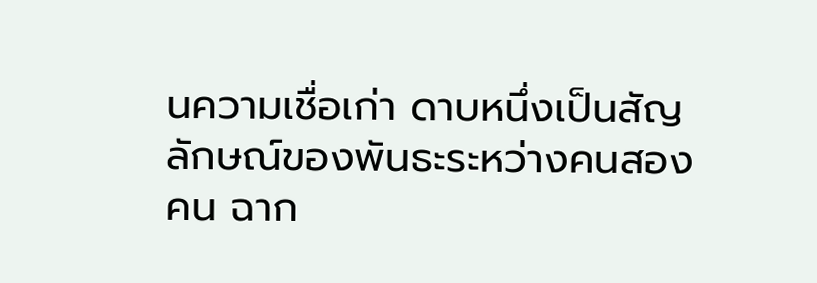นความเชื่อเก่า ดาบหนึ่งเป็นสัญลักษณ์ของพันธะระหว่างคนสองคน ฉาก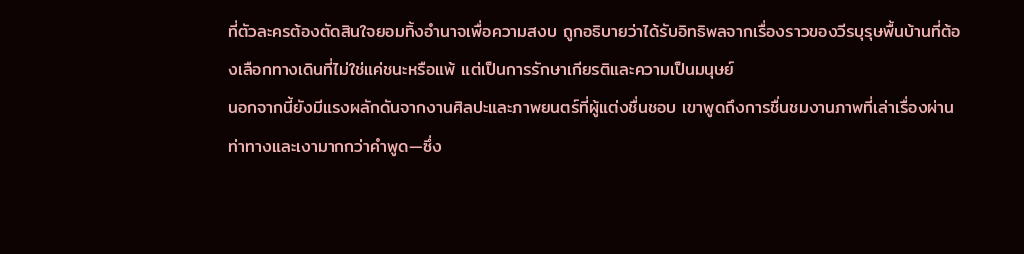ที่ตัวละครต้องตัดสินใจยอมทิ้งอำนาจเพื่อความสงบ ถูกอธิบายว่าได้รับอิทธิพลจากเรื่องราวของวีรบุรุษพื้นบ้านที่ต้องเลือกทางเดินที่ไม่ใช่แค่ชนะหรือแพ้ แต่เป็นการรักษาเกียรติและความเป็นมนุษย์
นอกจากนี้ยังมีแรงผลักดันจากงานศิลปะและภาพยนตร์ที่ผู้แต่งชื่นชอบ เขาพูดถึงการชื่นชมงานภาพที่เล่าเรื่องผ่านท่าทางและเงามากกว่าคำพูด—ซึ่ง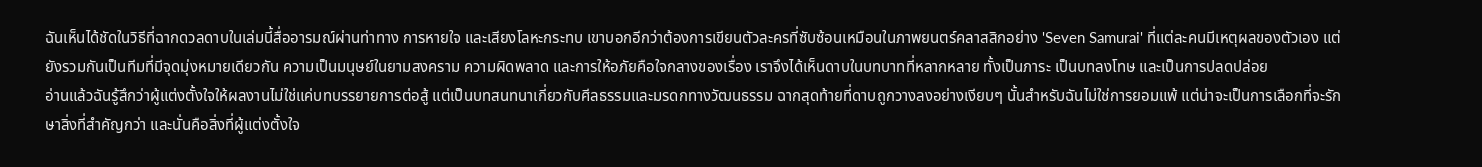ฉันเห็นได้ชัดในวิธีที่ฉากดวลดาบในเล่มนี้สื่ออารมณ์ผ่านท่าทาง การหายใจ และเสียงโลหะกระทบ เขาบอกอีกว่าต้องการเขียนตัวละครที่ซับซ้อนเหมือนในภาพยนตร์คลาสสิกอย่าง 'Seven Samurai' ที่แต่ละคนมีเหตุผลของตัวเอง แต่ยังรวมกันเป็นทีมที่มีจุดมุ่งหมายเดียวกัน ความเป็นมนุษย์ในยามสงคราม ความผิดพลาด และการให้อภัยคือใจกลางของเรื่อง เราจึงได้เห็นดาบในบทบาทที่หลากหลาย ทั้งเป็นภาระ เป็นบทลงโทษ และเป็นการปลดปล่อย
อ่านแล้วฉันรู้สึกว่าผู้แต่งตั้งใจให้ผลงานไม่ใช่แค่บทบรรยายการต่อสู้ แต่เป็นบทสนทนาเกี่ยวกับศีลธรรมและมรดกทางวัฒนธรรม ฉากสุดท้ายที่ดาบถูกวางลงอย่างเงียบๆ นั้นสำหรับฉันไม่ใช่การยอมแพ้ แต่น่าจะเป็นการเลือกที่จะรักษาสิ่งที่สำคัญกว่า และนั่นคือสิ่งที่ผู้แต่งตั้งใจ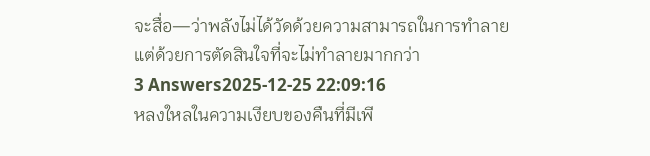จะสื่อ—ว่าพลังไม่ได้วัดด้วยความสามารถในการทำลาย แต่ด้วยการตัดสินใจที่จะไม่ทำลายมากกว่า
3 Answers2025-12-25 22:09:16
หลงใหลในความเงียบของคืนที่มีเพี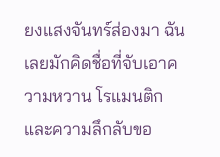ยงแสงจันทร์ส่องมา ฉันเลยมักคิดชื่อที่จับเอาความหวาน โรแมนติก และความลึกลับขอ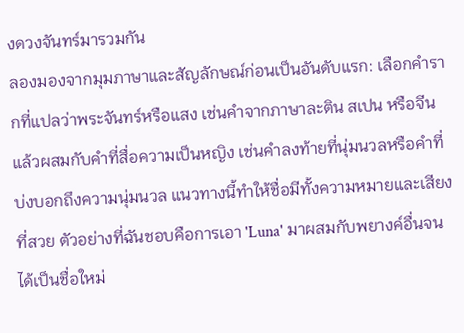งดวงจันทร์มารวมกัน
ลองมองจากมุมภาษาและสัญลักษณ์ก่อนเป็นอันดับแรก: เลือกคำรากที่แปลว่าพระจันทร์หรือแสง เช่นคำจากภาษาละติน สเปน หรือจีน แล้วผสมกับคำที่สื่อความเป็นหญิง เช่นคำลงท้ายที่นุ่มนวลหรือคำที่บ่งบอกถึงความนุ่มนวล แนวทางนี้ทำให้ชื่อมีทั้งความหมายและเสียงที่สวย ตัวอย่างที่ฉันชอบคือการเอา 'Luna' มาผสมกับพยางค์อื่นจนได้เป็นชื่อใหม่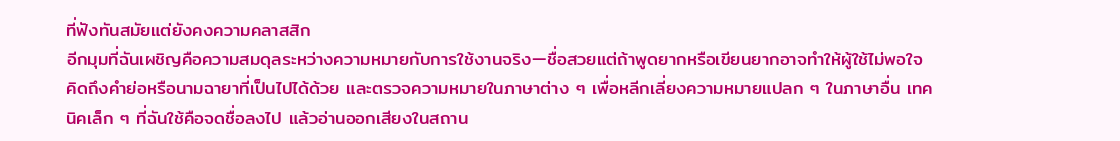ที่ฟังทันสมัยแต่ยังคงความคลาสสิก
อีกมุมที่ฉันเผชิญคือความสมดุลระหว่างความหมายกับการใช้งานจริง—ชื่อสวยแต่ถ้าพูดยากหรือเขียนยากอาจทำให้ผู้ใช้ไม่พอใจ คิดถึงคำย่อหรือนามฉายาที่เป็นไปได้ด้วย และตรวจความหมายในภาษาต่าง ๆ เพื่อหลีกเลี่ยงความหมายแปลก ๆ ในภาษาอื่น เทคนิคเล็ก ๆ ที่ฉันใช้คือจดชื่อลงไป แล้วอ่านออกเสียงในสถาน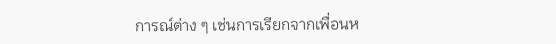การณ์ต่าง ๆ เช่นการเรียกจากเพื่อนห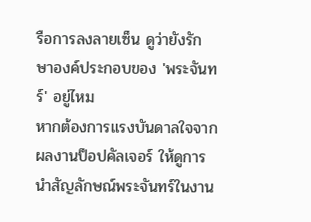รือการลงลายเซ็น ดูว่ายังรักษาองค์ประกอบของ 'พระจันทร์' อยู่ไหม
หากต้องการแรงบันดาลใจจากผลงานป็อปคัลเจอร์ ให้ดูการนำสัญลักษณ์พระจันทร์ในงาน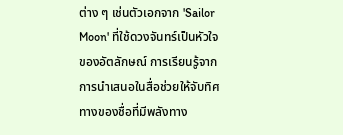ต่าง ๆ เช่นตัวเอกจาก 'Sailor Moon' ที่ใช้ดวงจันทร์เป็นหัวใจของอัตลักษณ์ การเรียนรู้จากการนำเสนอในสื่อช่วยให้จับทิศทางของชื่อที่มีพลังทาง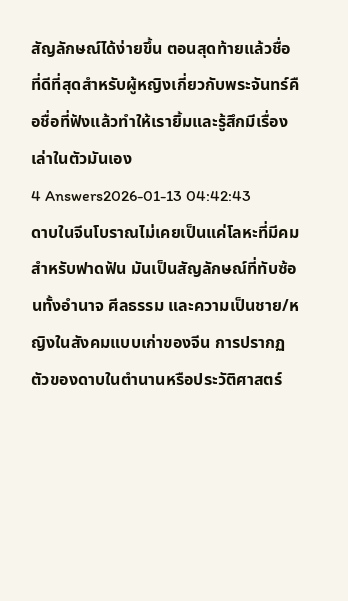สัญลักษณ์ได้ง่ายขึ้น ตอนสุดท้ายแล้วชื่อที่ดีที่สุดสำหรับผู้หญิงเกี่ยวกับพระจันทร์คือชื่อที่ฟังแล้วทำให้เรายิ้มและรู้สึกมีเรื่องเล่าในตัวมันเอง
4 Answers2026-01-13 04:42:43
ดาบในจีนโบราณไม่เคยเป็นแค่โลหะที่มีคมสำหรับฟาดฟัน มันเป็นสัญลักษณ์ที่ทับซ้อนทั้งอำนาจ ศีลธรรม และความเป็นชาย/หญิงในสังคมแบบเก่าของจีน การปรากฏตัวของดาบในตำนานหรือประวัติศาสตร์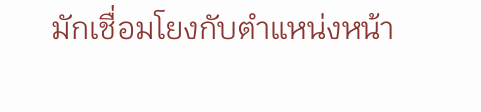มักเชื่อมโยงกับตำแหน่งหน้า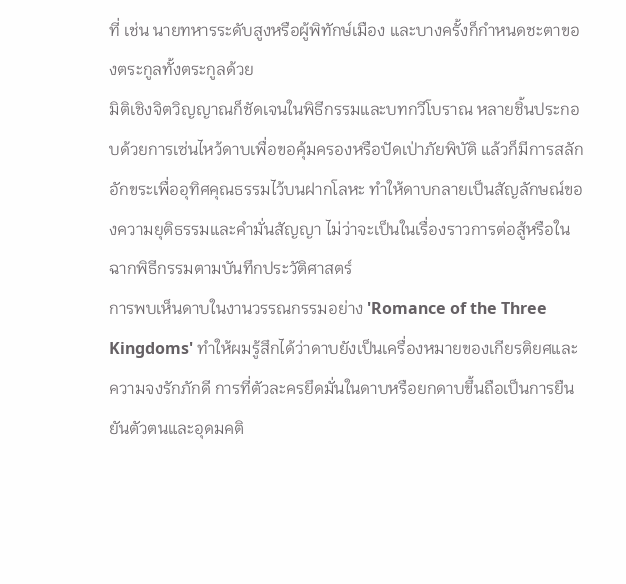ที่ เช่น นายทหารระดับสูงหรือผู้พิทักษ์เมือง และบางครั้งก็กำหนดชะตาของตระกูลทั้งตระกูลด้วย
มิติเชิงจิตวิญญาณก็ชัดเจนในพิธีกรรมและบทกวีโบราณ หลายชิ้นประกอบด้วยการเซ่นไหว้ดาบเพื่อขอคุ้มครองหรือปัดเป่าภัยพิบัติ แล้วก็มีการสลักอักขระเพื่ออุทิศคุณธรรมไว้บนฝากโลหะ ทำให้ดาบกลายเป็นสัญลักษณ์ของความยุติธรรมและคำมั่นสัญญา ไม่ว่าจะเป็นในเรื่องราวการต่อสู้หรือในฉากพิธีกรรมตามบันทึกประวัติศาสตร์
การพบเห็นดาบในงานวรรณกรรมอย่าง 'Romance of the Three Kingdoms' ทำให้ผมรู้สึกได้ว่าดาบยังเป็นเครื่องหมายของเกียรติยศและความจงรักภักดี การที่ตัวละครยึดมั่นในดาบหรือยกดาบขึ้นถือเป็นการยืนยันตัวตนและอุดมคติ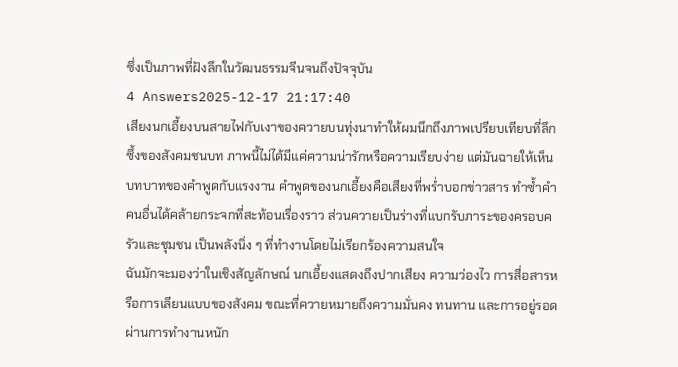ซึ่งเป็นภาพที่ฝังลึกในวัฒนธรรมจีนจนถึงปัจจุบัน
4 Answers2025-12-17 21:17:40
เสียงนกเอี้ยงบนสายไฟกับเงาของควายบนทุ่งนาทำให้ผมนึกถึงภาพเปรียบเทียบที่ลึกซึ้งของสังคมชนบท ภาพนี้ไม่ได้มีแค่ความน่ารักหรือความเรียบง่าย แต่มันฉายให้เห็นบทบาทของคำพูดกับแรงงาน คำพูดของนกเอี้ยงคือเสียงที่พร่ำบอกข่าวสาร ทำซ้ำคำคนอื่นได้คล้ายกระจกที่สะท้อนเรื่องราว ส่วนควายเป็นร่างที่แบกรับภาระของครอบครัวและชุมชน เป็นพลังนิ่ง ๆ ที่ทำงานโดยไม่เรียกร้องความสนใจ
ฉันมักจะมองว่าในเชิงสัญลักษณ์ นกเอี้ยงแสดงถึงปากเสียง ความว่องไว การสื่อสารหรือการเลียนแบบของสังคม ขณะที่ควายหมายถึงความมั่นคง ทนทาน และการอยู่รอดผ่านการทำงานหนัก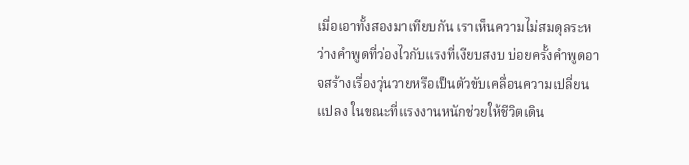เมื่อเอาทั้งสองมาเทียบกัน เราเห็นความไม่สมดุลระหว่างคำพูดที่ว่องไวกับแรงที่เงียบสงบ บ่อยครั้งคำพูดอาจสร้างเรื่องวุ่นวายหรือเป็นตัวขับเคลื่อนความเปลี่ยนแปลง ในขณะที่แรงงานหนักช่วยให้ชีวิตเดิน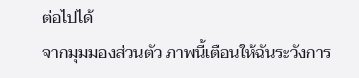ต่อไปได้
จากมุมมองส่วนตัว ภาพนี้เตือนให้ฉันระวังการ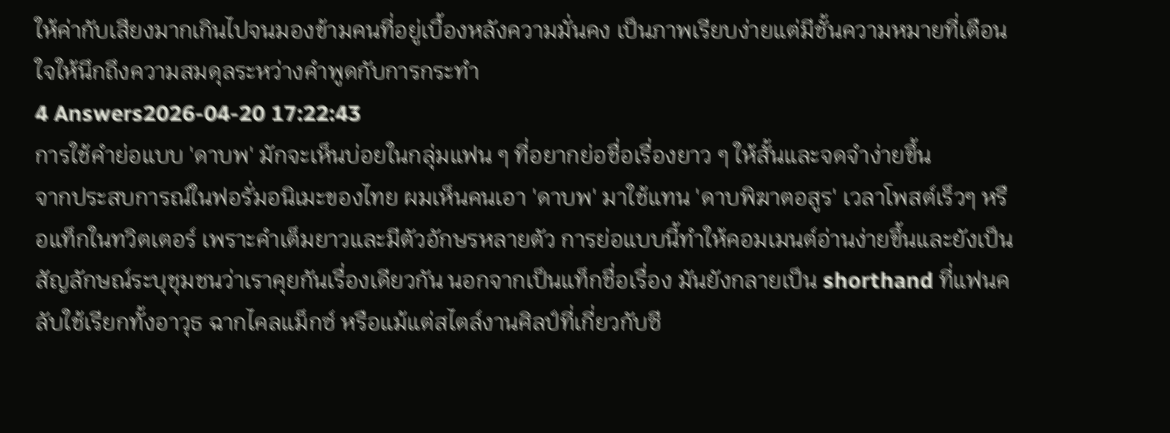ให้ค่ากับเสียงมากเกินไปจนมองข้ามคนที่อยู่เบื้องหลังความมั่นคง เป็นภาพเรียบง่ายแต่มีชั้นความหมายที่เตือนใจให้นึกถึงความสมดุลระหว่างคำพูดกับการกระทำ
4 Answers2026-04-20 17:22:43
การใช้คำย่อแบบ 'ดาบพ' มักจะเห็นบ่อยในกลุ่มแฟน ๆ ที่อยากย่อชื่อเรื่องยาว ๆ ให้สั้นและจดจำง่ายขึ้น
จากประสบการณ์ในฟอรั่มอนิเมะของไทย ผมเห็นคนเอา 'ดาบพ' มาใช้แทน 'ดาบพิฆาตอสูร' เวลาโพสต์เร็วๆ หรือแท็กในทวิตเตอร์ เพราะคำเต็มยาวและมีตัวอักษรหลายตัว การย่อแบบนี้ทำให้คอมเมนต์อ่านง่ายขึ้นและยังเป็นสัญลักษณ์ระบุชุมชนว่าเราคุยกันเรื่องเดียวกัน นอกจากเป็นแท็กชื่อเรื่อง มันยังกลายเป็น shorthand ที่แฟนคลับใช้เรียกทั้งอาวุธ ฉากไคลแม็กซ์ หรือแม้แต่สไตล์งานศิลป์ที่เกี่ยวกับซี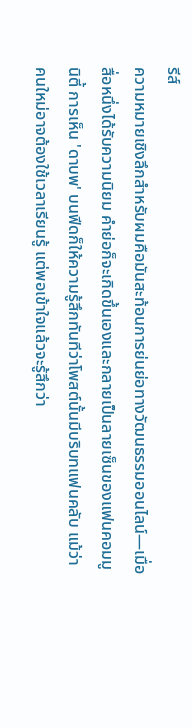รีส์
ความหมายเชิงลึกสำหรับผมคือมันสะท้อนการย่นย่อทางวัฒนธรรมออนไลน์—เมื่อสื่อหนึ่งได้รับความนิยม คำย่อก็จะเกิดขึ้นเองและกลายเป็นลายเซ็นของแฟนคอมมูนิตี้ การเห็น 'ดาบพ' บนฟีดก็ให้ความรู้สึกทันทีว่าโพสต์นั้นมีบริบทแฟนคลับ แม้ว่าคนใหม่อาจต้องใช้เวลาเรียนรู้ แต่พอเข้าใจแล้วจะรู้สึกว่า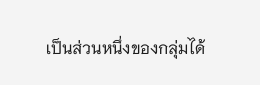เป็นส่วนหนึ่งของกลุ่มได้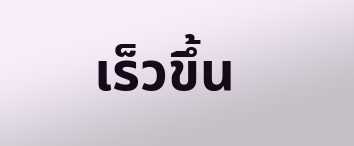เร็วขึ้น